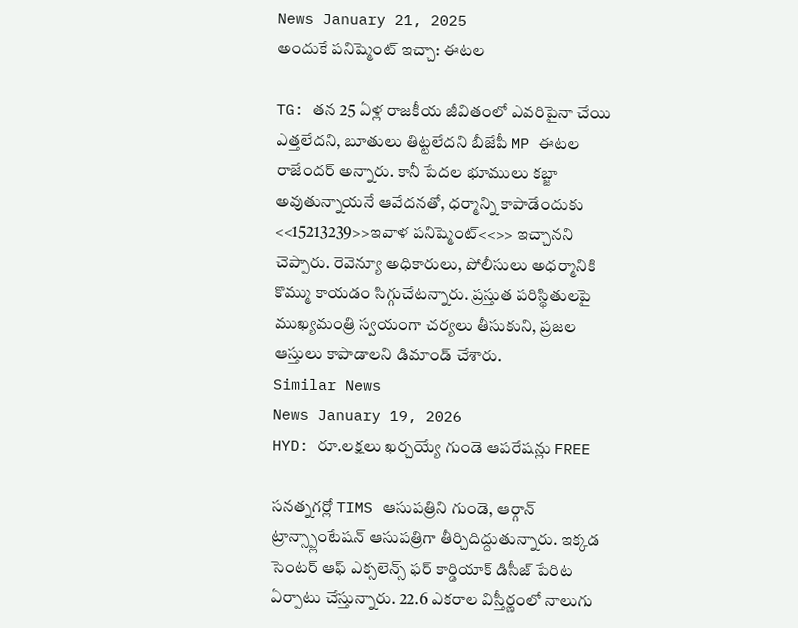News January 21, 2025
అందుకే పనిష్మెంట్ ఇచ్చా: ఈటల

TG: తన 25 ఏళ్ల రాజకీయ జీవితంలో ఎవరిపైనా చేయి ఎత్తలేదని, బూతులు తిట్టలేదని బీజేపీ MP ఈటల రాజేందర్ అన్నారు. కానీ పేదల భూములు కబ్జా అవుతున్నాయనే ఆవేదనతో, ధర్మాన్ని కాపాడేందుకు <<15213239>>ఇవాళ పనిష్మెంట్<<>> ఇచ్చానని చెప్పారు. రెవెన్యూ అధికారులు, పోలీసులు అధర్మానికి కొమ్ము కాయడం సిగ్గుచేటన్నారు. ప్రస్తుత పరిస్థితులపై ముఖ్యమంత్రి స్వయంగా చర్యలు తీసుకుని, ప్రజల ఆస్తులు కాపాడాలని డిమాండ్ చేశారు.
Similar News
News January 19, 2026
HYD: రూ.లక్షలు ఖర్చయ్యే గుండె ఆపరేషన్లు FREE

సనత్నగర్లో TIMS ఆసుపత్రిని గుండె, ఆర్గాన్ ట్రాన్స్ప్లాంటేషన్ ఆసుపత్రిగా తీర్చిదిద్దుతున్నారు. ఇక్కడ సెంటర్ ఆఫ్ ఎక్సలెన్స్ ఫర్ కార్డియాక్ డిసీజ్ పేరిట ఏర్పాటు చేస్తున్నారు. 22.6 ఎకరాల విస్తీర్ణంలో నాలుగు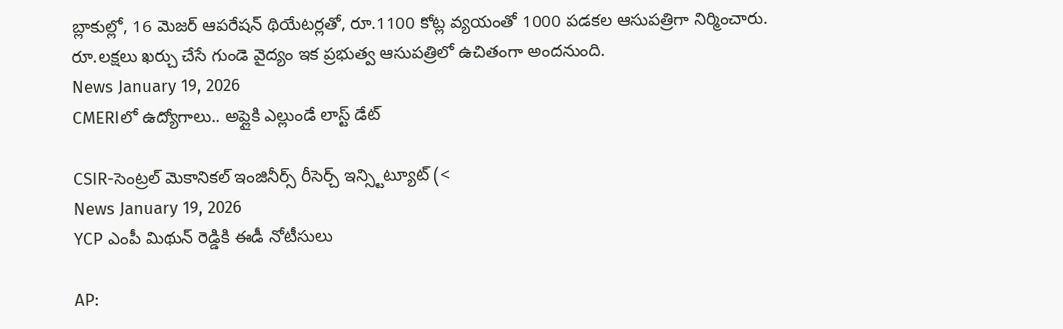బ్లాకుల్లో, 16 మెజర్ ఆపరేషన్ థియేటర్లతో, రూ.1100 కోట్ల వ్యయంతో 1000 పడకల ఆసుపత్రిగా నిర్మించారు. రూ.లక్షలు ఖర్చు చేసే గుండె వైద్యం ఇక ప్రభుత్వ ఆసుపత్రిలో ఉచితంగా అందనుంది.
News January 19, 2026
CMERIలో ఉద్యోగాలు.. అప్లైకి ఎల్లుండే లాస్ట్ డేట్

CSIR-సెంట్రల్ మెకానికల్ ఇంజినీర్స్ రీసెర్చ్ ఇన్స్టిట్యూట్ (<
News January 19, 2026
YCP ఎంపీ మిథున్ రెడ్డికి ఈడీ నోటీసులు

AP: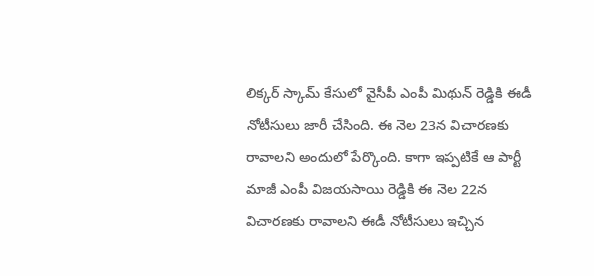లిక్కర్ స్కామ్ కేసులో వైసీపీ ఎంపీ మిథున్ రెడ్డికి ఈడీ నోటీసులు జారీ చేసింది. ఈ నెల 23న విచారణకు రావాలని అందులో పేర్కొంది. కాగా ఇప్పటికే ఆ పార్టీ మాజీ ఎంపీ విజయసాయి రెడ్డికి ఈ నెల 22న విచారణకు రావాలని ఈడీ నోటీసులు ఇచ్చిన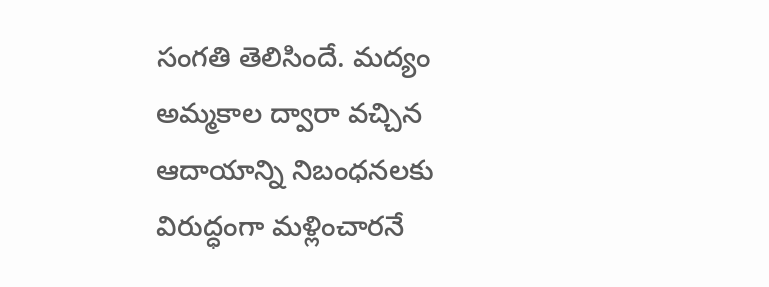సంగతి తెలిసిందే. మద్యం అమ్మకాల ద్వారా వచ్చిన ఆదాయాన్ని నిబంధనలకు విరుద్ధంగా మళ్లించారనే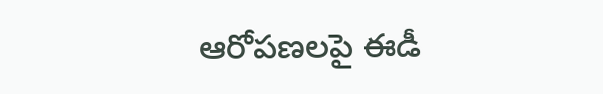ఆరోపణలపై ఈడీ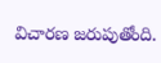విచారణ జరుపుతోంది.